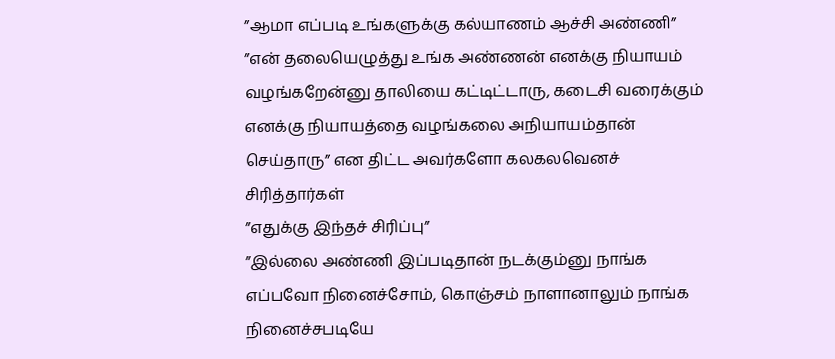”ஆமா எப்படி உங்களுக்கு கல்யாணம் ஆச்சி அண்ணி”
”என் தலையெழுத்து உங்க அண்ணன் எனக்கு நியாயம் வழங்கறேன்னு தாலியை கட்டிட்டாரு, கடைசி வரைக்கும் எனக்கு நியாயத்தை வழங்கலை அநியாயம்தான் செய்தாரு” என திட்ட அவர்களோ கலகலவெனச் சிரித்தார்கள்
”எதுக்கு இந்தச் சிரிப்பு”
”இல்லை அண்ணி இப்படிதான் நடக்கும்னு நாங்க எப்பவோ நினைச்சோம், கொஞ்சம் நாளானாலும் நாங்க நினைச்சபடியே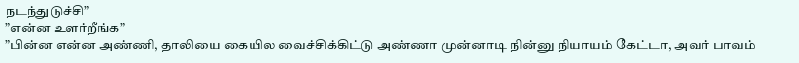நடந்துடுச்சி”
”என்ன உளர்றீங்க”
”பின்ன என்ன அண்ணி, தாலியை கையில வைச்சிக்கிட்டு அண்ணா முன்னாடி நின்னு நியாயம் கேட்டா, அவர் பாவம்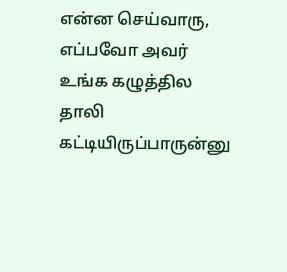என்ன செய்வாரு, எப்பவோ அவர் உங்க கழுத்தில தாலி கட்டியிருப்பாருன்னு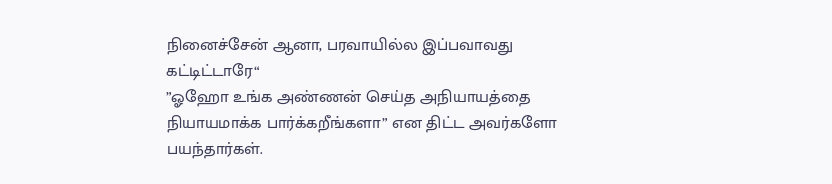நினைச்சேன் ஆனா, பரவாயில்ல இப்பவாவது கட்டிட்டாரே“
”ஓஹோ உங்க அண்ணன் செய்த அநியாயத்தை நியாயமாக்க பார்க்கறீங்களா” என திட்ட அவர்களோ பயந்தார்கள்.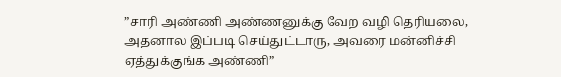”சாரி அண்ணி அண்ணனுக்கு வேற வழி தெரியலை, அதனால இப்படி செய்துட்டாரு, அவரை மன்னிச்சி ஏத்துக்குங்க அண்ணி”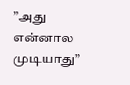”அது என்னால முடியாது”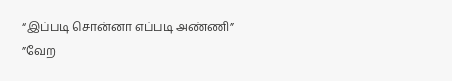“இப்படி சொன்னா எப்படி அண்ணி”
”வேற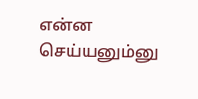என்ன செய்யனும்னு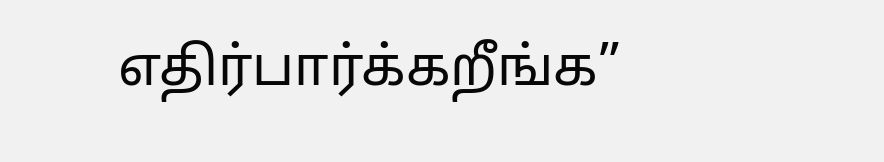எதிர்பார்க்கறீங்க”